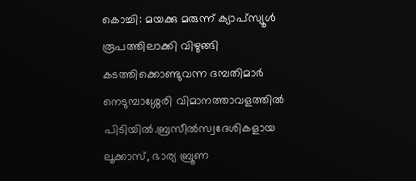കൊച്ചി: മയക്കു മരുന്ന് ക്യാപ്സ്യൂൾ രൂപത്തിലാക്കി വിഴുങ്ങി കടത്തിക്കൊണ്ടുവന്ന ദമ്പതിമാർ നെടുമ്പാശ്ശേരി വിമാനത്താവളത്തിൽ പിടിയിൽ.ബ്രസീൽസ്വദേശികളായ ലൂക്കാസ്, ഭാര്യ ബ്രൂണ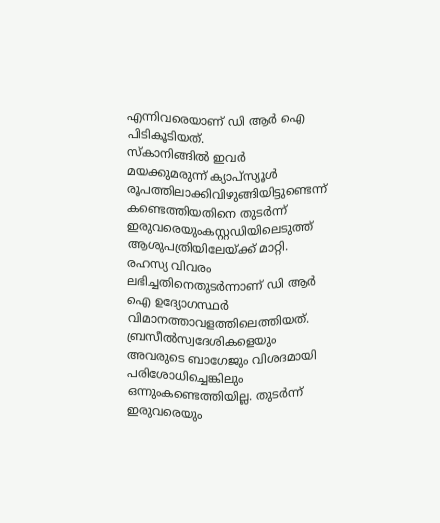എന്നിവരെയാണ് ഡി ആർ ഐ പിടികൂടിയത്.
സ്കാനിങ്ങിൽ ഇവർ മയക്കുമരുന്ന് ക്യാപ്സ്യൂൾ രൂപത്തിലാക്കിവിഴുങ്ങിയിട്ടുണ്ടെന്ന് കണ്ടെത്തിയതിനെ തുടർന്ന് ഇരുവരെയുംകസ്റ്റഡിയിലെടുത്ത് ആശുപത്രിയിലേയ്ക്ക് മാറ്റി. രഹസ്യ വിവരം ലഭിച്ചതിനെതുടർന്നാണ് ഡി ആർ ഐ ഉദ്യോഗസ്ഥർ വിമാനത്താവളത്തിലെത്തിയത്.
ബ്രസീൽസ്വദേശികളെയും അവരുടെ ബാഗേജും വിശദമായി പരിശോധിച്ചെങ്കിലും ഒന്നുംകണ്ടെത്തിയില്ല. തുടർന്ന് ഇരുവരെയും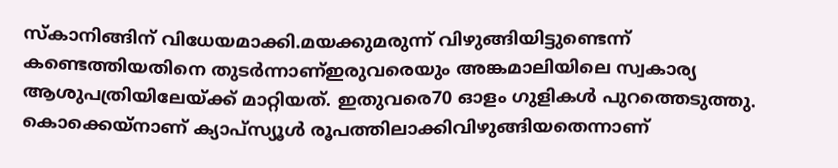സ്കാനിങ്ങിന് വിധേയമാക്കി.മയക്കുമരുന്ന് വിഴുങ്ങിയിട്ടുണ്ടെന്ന് കണ്ടെത്തിയതിനെ തുടർന്നാണ്ഇരുവരെയും അങ്കമാലിയിലെ സ്വകാര്യ ആശുപത്രിയിലേയ്ക്ക് മാറ്റിയത്. ഇതുവരെ70 ഓളം ഗുളികൾ പുറത്തെടുത്തു.
കൊക്കെയ്നാണ് ക്യാപ്സ്യൂൾ രൂപത്തിലാക്കിവിഴുങ്ങിയതെന്നാണ്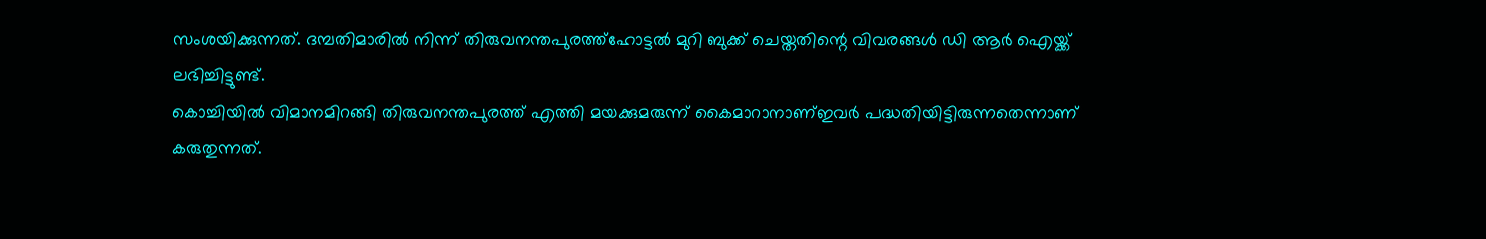സംശയിക്കുന്നത്. ദമ്പതിമാരിൽ നിന്ന് തിരുവനന്തപുരത്ത്ഹോട്ടൽ മുറി ബുക്ക് ചെയ്തതിന്റെ വിവരങ്ങൾ ഡി ആർ ഐയ്ക്ക് ലഭിച്ചിട്ടുണ്ട്.
കൊച്ചിയിൽ വിമാനമിറങ്ങി തിരുവനന്തപുരത്ത് എത്തി മയക്കുമരുന്ന് കൈമാറാനാണ്ഇവർ പദ്ധതിയിട്ടിരുന്നതെന്നാണ് കരുതുന്നത്.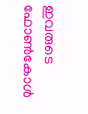ഇവരുടെ ഫോൺകോൾ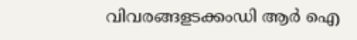വിവരങ്ങളടക്കംഡി ആർ ഐ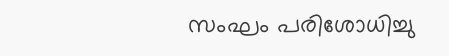സംഘം പരിശോധിച്ചു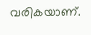വരികയാണ്.